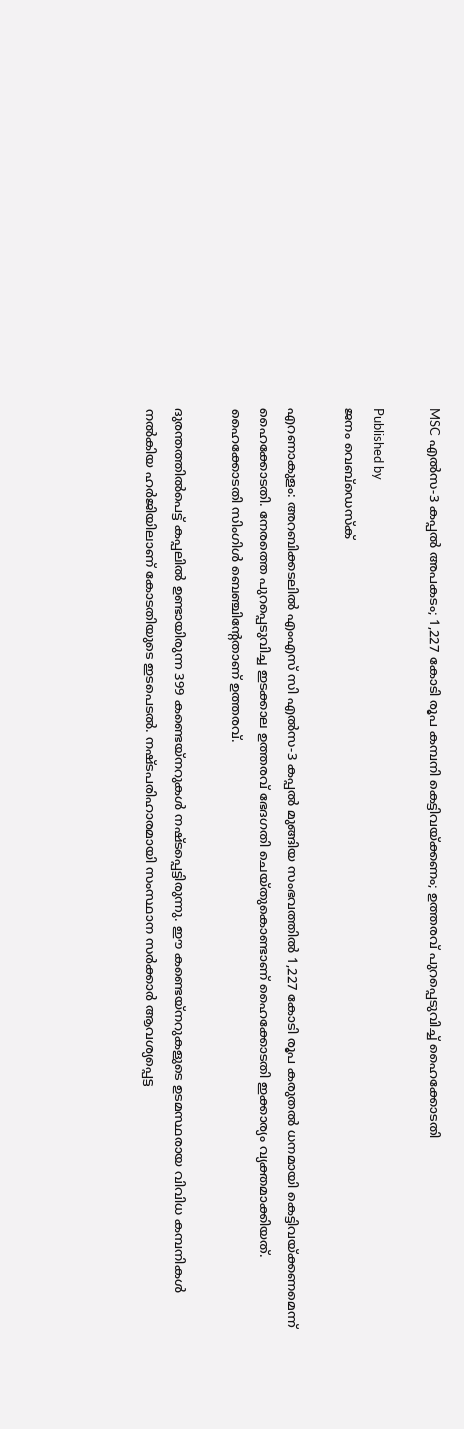MSC എൽസ-3 കപ്പൽ അപകടം; 1,227 കോടി രൂപ കമ്പനി കെട്ടിവയ്‌ക്കണം; ഉത്തരവ് പുറപ്പെടുവിച്ച് ഹൈക്കോടതി

Published by
ജനം വെബ്‌ഡെസ്ക്

എറണാകുളം: അറബിക്കടലിൽ എംഎസ് സി എൽസ-3 കപ്പൽ മുങ്ങിയ സംഭവത്തിൽ 1,227 കോടി രൂപ കരുതൽ ധനമായി കെട്ടിവയ്‌ക്കണമെന്ന് ഹൈക്കോടതി. നേരത്തെ പുറപ്പെടുവിച്ച ഇടക്കാല ഉത്തരവ് ഭേദഗതി ചെയ്തുകൊണ്ടാണ് ഹൈക്കോടതി ഇക്കാര്യം വ്യക്തമാക്കിയത്. ഹൈക്കോടതി സിംഗിൾ ബെഞ്ചിന്റേതാണ് ഉത്തരവ്.

ദുരന്തത്തിൽപെട്ട് കപ്പലിൽ ഉണ്ടായിരുന്ന 399 കണ്ടെയ്നറുകൾ നഷ്ടപ്പെട്ടിരുന്നു. ഈ കണ്ടെയ്നറുകളുടെ ഉടമസ്ഥരായ വിവിധ കമ്പനികൾ നൽകിയ ഹർജിയിലാണ് കോടതിയുടെ ഇടപെടൽ. നഷ്ടപരിഹാരമായി സംസ്ഥാന സർക്കാർ ആവശ്യപ്പെട്ട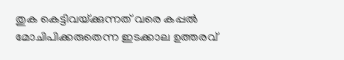തുക കെട്ടിവയ്‌ക്കുന്നത് വരെ കപ്പൽ മോചിപിക്കരുതെന്ന ഇടക്കാല ഉത്തരവ്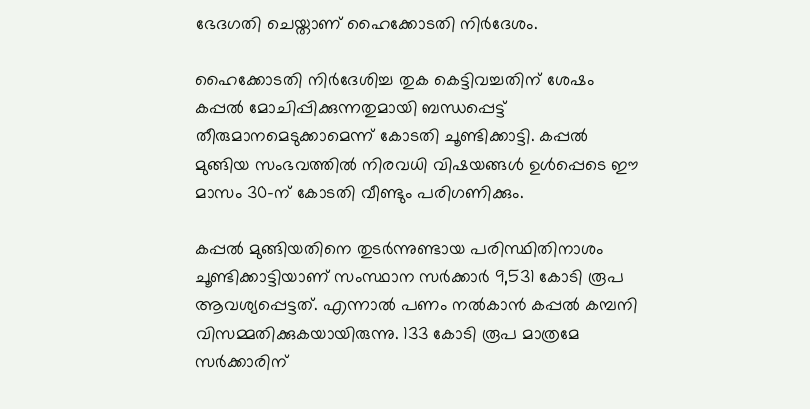ഭേദഗതി ചെയ്താണ് ഹൈക്കോടതി നിർദേശം.

ഹൈക്കോടതി നിർദേശിച്ച തുക കെട്ടിവച്ചതിന് ശേഷം കപ്പൽ മോചിപ്പിക്കുന്നതുമായി ബന്ധപ്പെട്ട് തീരുമാനമെടുക്കാമെന്ന് കോടതി ചൂണ്ടിക്കാട്ടി. കപ്പൽ മുങ്ങിയ സംഭവത്തിൽ നിരവധി വിഷയങ്ങൾ ഉൾപ്പെടെ ഈ മാസം 30-ന് കോടതി വീണ്ടും പരിഗണിക്കും.

കപ്പൽ മുങ്ങിയതിനെ തുടർന്നുണ്ടായ പരിസ്ഥിതിനാശം ചൂണ്ടിക്കാട്ടിയാണ് സംസ്ഥാന സർക്കാർ 9,531 കോടി രൂപ ആവശ്യപ്പെട്ടത്. എന്നാൽ പണം നൽകാൻ കപ്പൽ കമ്പനി വിസമ്മതിക്കുകയായിരുന്നു. 133 കോടി രൂപ മാത്രമേ സർക്കാരിന്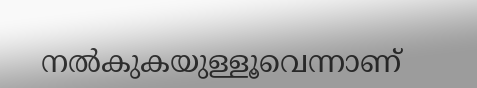നൽകുകയുള്ളൂവെന്നാണ്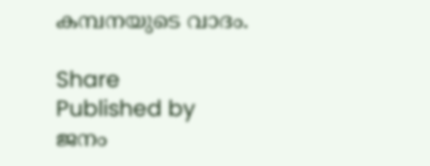കമ്പനയുടെ വാദം.

Share
Published by
ജനം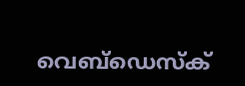വെബ്‌ഡെസ്ക്